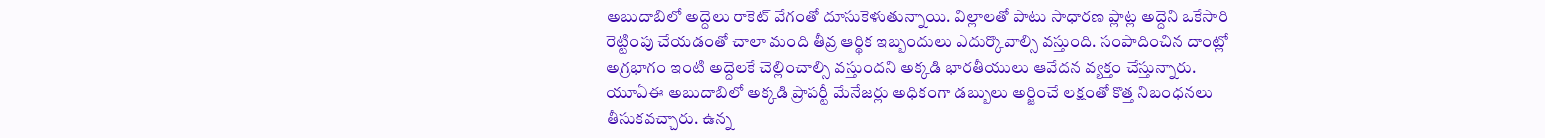అబుదాబిలో అద్దెలు రాకెట్ వేగంతో దూసుకెళుతున్నాయి. విల్లాలతో పాటు సాధారణ ప్లాట్ల అద్దెని ఒకేసారి రెట్టింపు చేయడంతో చాలా మంది తీవ్ర ఆర్థిక ఇబ్బందులు ఎదుర్కొవాల్సి వస్తుంది. సంపాదించిన దాంట్లో అగ్రభాగం ఇంటి అద్దెలకే చెల్లించాల్సి వస్తుందని అక్కడి భారతీయులు ఆవేదన వ్యక్తం చేస్తున్నారు.
యూఏఈ అబుదాబిలో అక్కడి ప్రాపర్టీ మేనేజర్లు అధికంగా డబ్బులు అర్జించే లక్షంతో కొత్త నిబంధనలు తీసుకవచ్చారు. ఉన్న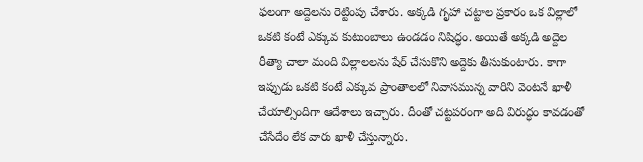ఫలంగా అద్దెలను రెట్టింపు చేశారు. అక్కడి గృహా చట్టాల ప్రకారం ఒక విల్లాలో ఒకటి కంటే ఎక్కువ కుటుంబాలు ఉండడం నిషిద్ధం. అయితే అక్కడి అద్దెల రీత్యా చాలా మంది విల్లాలలను షేర్ చేసుకొని అద్దెకు తీసుకుంటారు. కాగా ఇప్పుడు ఒకటి కంటే ఎక్కువ ప్రాంతాలలో నివాసమున్న వారిని వెంటనే ఖాళీ చేయాల్సిందిగా ఆదేశాలు ఇచ్చారు. దీంతో చట్టపరంగా అది విరుద్ధం కావడంతో చేసేదేం లేక వారు ఖాళీ చేస్తున్నారు.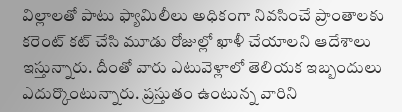విల్లాలతో పాటు ఫ్యామిలీలు అధికంగా నివసించే ప్రాంతాలకు కరెంట్ కట్ చేసి మూడు రోజుల్లో ఖాళీ చేయాలని ఆదేశాలు ఇస్తున్నారు. దీంతో వారు ఎటువెళ్లాలో తెలియక ఇబ్బందులు ఎదుర్కొంటున్నారు. ప్రస్తుతం ఉంటున్న వారిని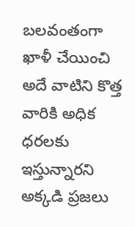బలవంతంగా ఖాళీ చేయించి అదే వాటిని కొత్త వారికి అధిక ధరలకు ఇస్తున్నారని అక్కడి ప్రజలు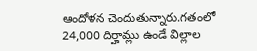ఆందోళన చెందుతున్నారు.గతంలో 24,000 దిర్హామ్లు ఉండే విల్లాల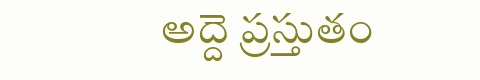అద్దె ప్రస్తుతం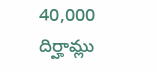40,000 దిర్హామ్లు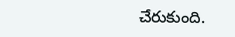చేరుకుంది.